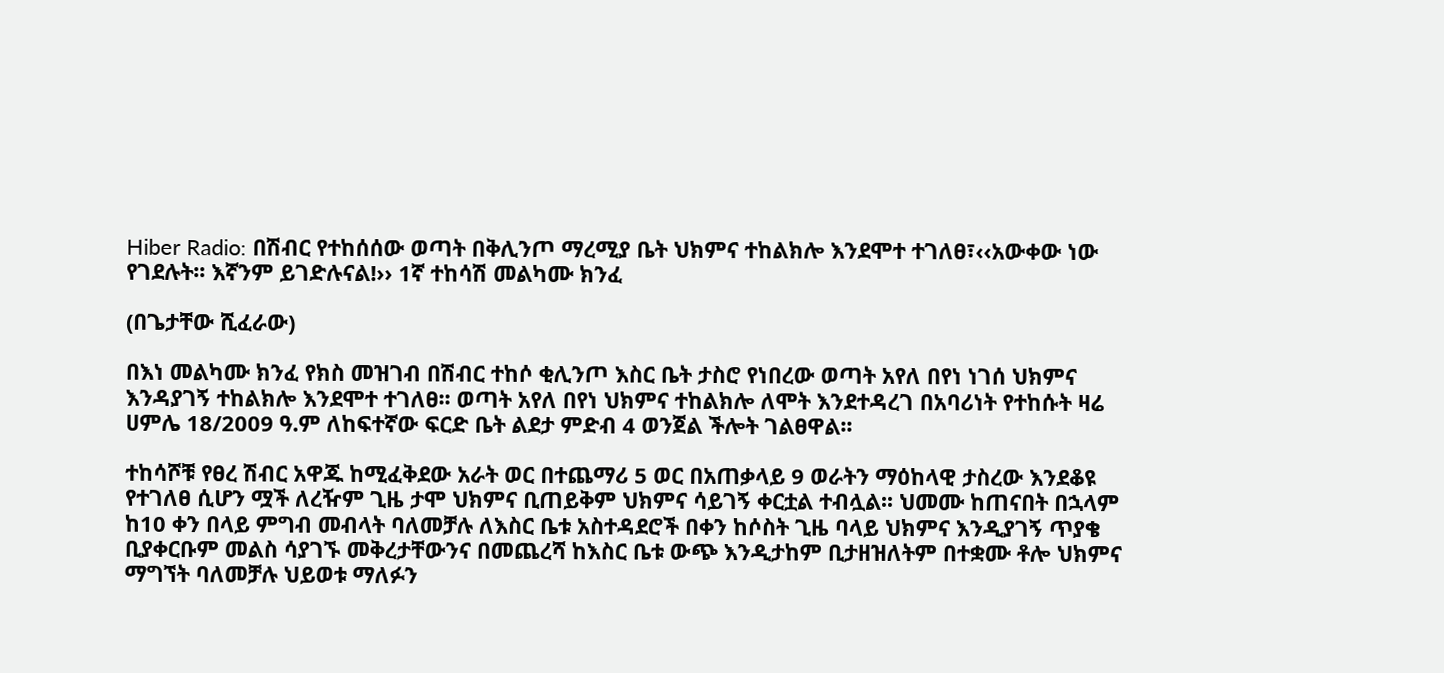Hiber Radio: በሽብር የተከሰሰው ወጣት በቅሊንጦ ማረሚያ ቤት ህክምና ተከልክሎ እንደሞተ ተገለፀ፣‹‹አውቀው ነው የገደሉት፡፡ እኛንም ይገድሉናል!›› 1ኛ ተከሳሽ መልካሙ ክንፈ

(በጌታቸው ሺፈራው)

በእነ መልካሙ ክንፈ የክስ መዝገብ በሽብር ተከሶ ቂሊንጦ እስር ቤት ታስሮ የነበረው ወጣት አየለ በየነ ነገሰ ህክምና እንዳያገኝ ተከልክሎ እንደሞተ ተገለፀ፡፡ ወጣት አየለ በየነ ህክምና ተከልክሎ ለሞት እንደተዳረገ በአባሪነት የተከሱት ዛሬ ሀምሌ 18/2009 ዓ.ም ለከፍተኛው ፍርድ ቤት ልደታ ምድብ 4 ወንጀል ችሎት ገልፀዋል፡፡

ተከሳሾቹ የፀረ ሽብር አዋጁ ከሚፈቅደው አራት ወር በተጨማሪ 5 ወር በአጠቃላይ 9 ወራትን ማዕከላዊ ታስረው እንደቆዩ የተገለፀ ሲሆን ሟች ለረዥም ጊዜ ታሞ ህክምና ቢጠይቅም ህክምና ሳይገኝ ቀርቷል ተብሏል፡፡ ህመሙ ከጠናበት በኋላም ከ10 ቀን በላይ ምግብ መብላት ባለመቻሉ ለእስር ቤቱ አስተዳደሮች በቀን ከሶስት ጊዜ ባላይ ህክምና እንዲያገኝ ጥያቄ ቢያቀርቡም መልስ ሳያገኙ መቅረታቸውንና በመጨረሻ ከእስር ቤቱ ውጭ እንዲታከም ቢታዘዝለትም በተቋሙ ቶሎ ህክምና ማግኘት ባለመቻሉ ህይወቱ ማለፉን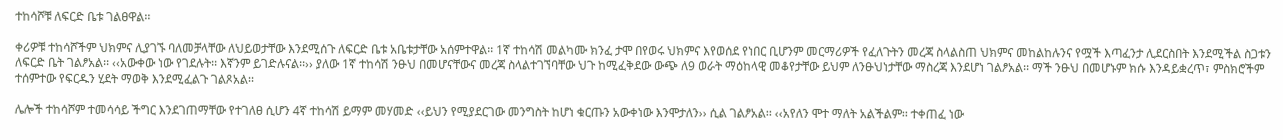ተከሳሾቹ ለፍርድ ቤቱ ገልፀዋል፡፡

ቀሪዎቹ ተከሳሾችም ህክምና ሊያገኙ ባለመቻላቸው ለህይወታቸው እንደሚሰጉ ለፍርድ ቤቱ አቤቱታቸው አሰምተዋል፡፡ 1ኛ ተከሳሽ መልካሙ ክንፈ ታሞ በየወሩ ህክምና እየወሰደ የነበር ቢሆንም መርማሪዎች የፈለጉትን መረጃ ስላልስጠ ህክምና መከልከሉንና የሟች እጣፈንታ ሊደርስበት እንደሚችል ስጋቱን ለፍርድ ቤት ገልፆአል፡፡ ‹‹አውቀው ነው የገደሉት፡፡ እኛንም ይገድሉናል፡፡›› ያለው 1ኛ ተከሳሽ ንፁህ በመሆናቸውና መረጃ ስላልተገኘባቸው ህጉ ከሚፈቅደው ውጭ ለ9 ወራት ማዕከላዊ መቆየታቸው ይህም ለንፁህነታቸው ማስረጃ እንደሆነ ገልፆአል፡፡ ማች ንፁህ በመሆኑም ክሱ እንዳይቋረጥ፣ ምስክሮችም ተሰምተው የፍርዱን ሂደት ማወቅ እንደሚፈልጉ ገልጾአል፡፡

ሌሎች ተከሳሾም ተመሳሳይ ችግር እንደገጠማቸው የተገለፀ ሲሆን 4ኛ ተከሳሽ ይማም መሃመድ ‹‹ይህን የሚያደርገው መንግስት ከሆነ ቁርጡን አውቀነው እንሞታለን›› ሲል ገልፆአል፡፡ ‹‹አየለን ሞተ ማለት አልችልም፡፡ ተቀጠፈ ነው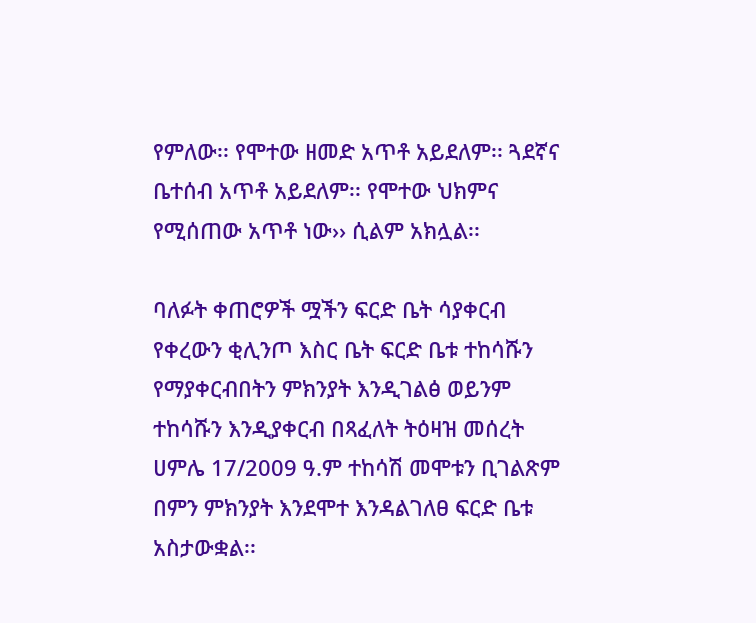የምለው፡፡ የሞተው ዘመድ አጥቶ አይደለም፡፡ ጓደኛና ቤተሰብ አጥቶ አይደለም፡፡ የሞተው ህክምና የሚሰጠው አጥቶ ነው›› ሲልም አክሏል፡፡

ባለፉት ቀጠሮዎች ሟችን ፍርድ ቤት ሳያቀርብ የቀረውን ቂሊንጦ እስር ቤት ፍርድ ቤቱ ተከሳሹን የማያቀርብበትን ምክንያት እንዲገልፅ ወይንም ተከሳሹን እንዲያቀርብ በጻፈለት ትዕዛዝ መሰረት ሀምሌ 17/2009 ዓ.ም ተከሳሽ መሞቱን ቢገልጽም በምን ምክንያት እንደሞተ እንዳልገለፀ ፍርድ ቤቱ አስታውቋል፡፡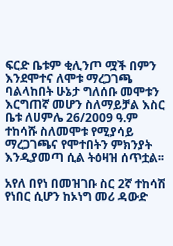ፍርድ ቤቱም ቂሊንጦ ሟች በምን እንደሞተና ለሞቱ ማረጋገጫ ባልላከበት ሁኔታ ግለሰቡ መሞቱን እርግጠኛ መሆን ስለማይቻል እስር ቤቱ ለሀምሌ 26/2009 ዓ.ም ተከሳሹ ስለመሞቱ የሚያሳይ ማረጋገጫና የሞተበትን ምክንያት እንዲያመጣ ሲል ትዕዛዝ ሰጥቷል፡፡

አየለ በየነ በመዝገቡ ስር 2ኛ ተከሳሽ የነበር ሲሆን ከኦነግ መሪ ዳውድ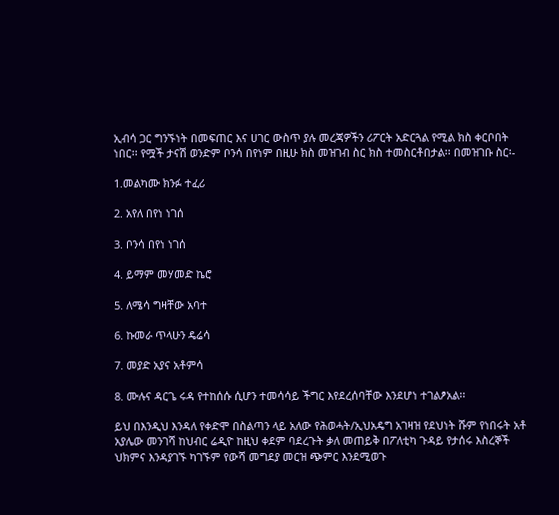ኢብሳ ጋር ግንኙነት በመፍጠር እና ሀገር ውስጥ ያሉ መረጃዎችን ሪፖርት አድርጓል የሚል ክስ ቀርቦበት ነበር፡፡ የሟች ታናሽ ወንድም ቦንሳ በየነም በዚሁ ክስ መዝገብ ስር ክስ ተመስርቶበታል፡፡ በመዝገቡ ስር፡-

1.መልካሙ ክንፉ ተፈሪ

2. አየለ በየነ ነገሰ

3. ቦንሳ በየነ ነገሰ

4. ይማም መሃመድ ኬሮ

5. ለሜሳ ግዛቸው አባተ

6. ኩመራ ጥላሁን ዴሬሳ

7. መያድ አያና አቶምሳ

8. ሙሉና ዳርጌ ሩዳ የተከሰሱ ሲሆን ተመሳሳይ ችግር እየደረሰባቸው እንደሆነ ተገልፆአል፡፡

ይህ በእንዲህ እንዳለ የቀድሞ በስልጣን ላይ አለው የሕወሓት/ኢህአዴግ አገዛዝ የደህነት ሹም የነበሩት አቶ አያሌው መንገሻ ከህብር ሬዲዮ ከዚህ ቀደም ባደረጉት ቃለ መጠይቅ በፖለቲካ ጉዳይ የታሰሩ እስረኞች ህክምና እንዳያገኙ ካገኙም የውሻ መግደያ መርዝ ጭምር እንደሚወጉ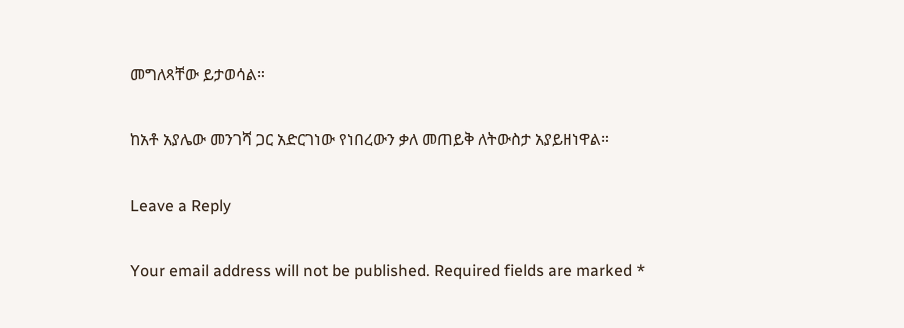መግለጻቸው ይታወሳል።

ከአቶ አያሌው መንገሻ ጋር አድርገነው የነበረውን ቃለ መጠይቅ ለትውስታ አያይዘነዋል።

Leave a Reply

Your email address will not be published. Required fields are marked *